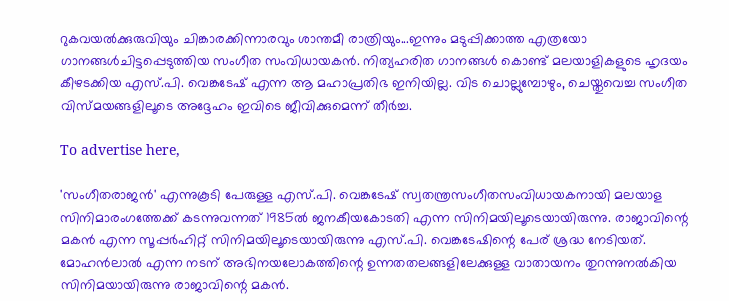റുകവയൽക്കുരുവിയും ചിങ്കാരക്കിന്നാരവും ശാന്തമീ രാത്രിയും...ഇന്നും മടുപ്പിക്കാത്ത എത്രയോ ഗാനങ്ങൾചിട്ടപ്പെടുത്തിയ സംഗീത സംവിധായകൻ. നിത്യഹരിത ഗാനങ്ങൾ കൊണ്ട് മലയാളികളുടെ ഹൃദയം കീഴടക്കിയ എസ്.പി. വെങ്കടേഷ് എന്ന ആ മഹാപ്രതിഭ ഇനിയില്ല. വിട ചൊല്ലുമ്പോഴും, ചെയ്തുവെച്ച സംഗീത വിസ്മയങ്ങളിലൂടെ അദ്ദേഹം ഇവിടെ ജീവിക്കുമെന്ന് തീർച്ച.

To advertise here,

'സംഗീതരാജൻ' എന്നുകൂടി പേരുള്ള എസ്.പി. വെങ്കടേഷ് സ്വതന്ത്രസംഗീതസംവിധായകനായി മലയാള സിനിമാരംഗത്തേക്ക് കടന്നുവന്നത് 1985ൽ ജനകീയകോടതി എന്ന സിനിമയിലൂടെയായിരുന്നു. രാജാവിന്റെ മകൻ എന്ന സൂപ്പർഹിറ്റ് സിനിമയിലൂടെയായിരുന്നു എസ്.പി. വെങ്കടേഷിന്റെ പേര് ശ്രദ്ധ നേടിയത്. മോഹൻലാൽ എന്ന നടന് അഭിനയലോകത്തിന്റെ ഉന്നതതലങ്ങളിലേക്കുള്ള വാതായനം തുറന്നുനൽകിയ സിനിമയായിരുന്നു രാജാവിന്റെ മകൻ.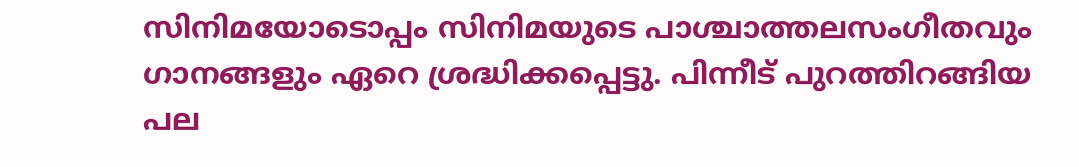സിനിമയോടൊപ്പം സിനിമയുടെ പാശ്ചാത്തലസംഗീതവും ഗാനങ്ങളും ഏറെ ശ്രദ്ധിക്കപ്പെട്ടു. പിന്നീട് പുറത്തിറങ്ങിയ പല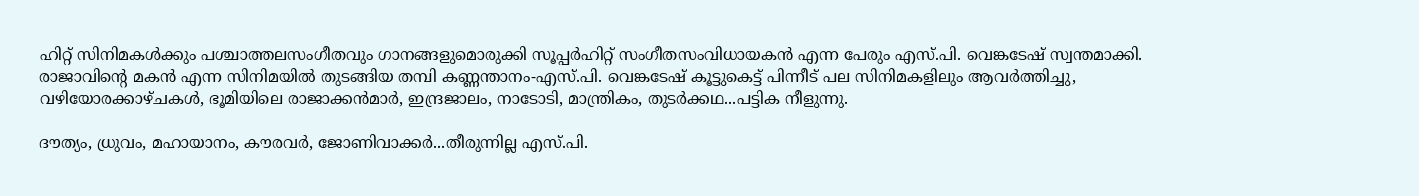ഹിറ്റ് സിനിമകൾക്കും പശ്ചാത്തലസംഗീതവും ഗാനങ്ങളുമൊരുക്കി സൂപ്പർഹിറ്റ് സംഗീതസംവിധായകൻ എന്ന പേരും എസ്.പി. വെങ്കടേഷ് സ്വന്തമാക്കി. രാജാവിന്റെ മകൻ എന്ന സിനിമയിൽ തുടങ്ങിയ തമ്പി കണ്ണന്താനം-എസ്.പി. വെങ്കടേഷ് കൂട്ടുകെട്ട് പിന്നീട് പല സിനിമകളിലും ആവർത്തിച്ചു, വഴിയോരക്കാഴ്ചകൾ, ഭൂമിയിലെ രാജാക്കൻമാർ, ഇന്ദ്രജാലം, നാടോടി, മാന്ത്രികം, തുടർക്കഥ...പട്ടിക നീളുന്നു.

ദൗത്യം, ധ്രുവം, മഹായാനം, കൗരവർ, ജോണിവാക്കർ...തീരുന്നില്ല എസ്.പി.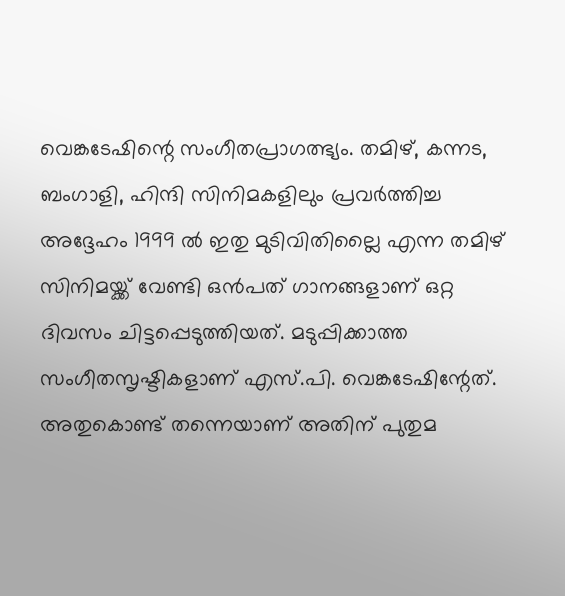വെങ്കടേഷിന്റെ സംഗീതപ്രാഗത്ഭ്യം. തമിഴ്, കന്നട, ബംഗാളി, ഹിന്ദി സിനിമകളിലും പ്രവർത്തിച്ച അദ്ദേഹം 1999 ൽ ഇതു മുടിവിതില്ലൈ എന്ന തമിഴ് സിനിമയ്ക്ക് വേണ്ടി ഒൻപത് ഗാനങ്ങളാണ് ഒറ്റ ദിവസം ചിട്ടപ്പെടുത്തിയത്. മടുപ്പിക്കാത്ത സംഗീതസൃഷ്ടികളാണ് എസ്.പി. വെങ്കടേഷിന്റേത്. അതുകൊണ്ട് തന്നെയാണ് അതിന് പുതുമ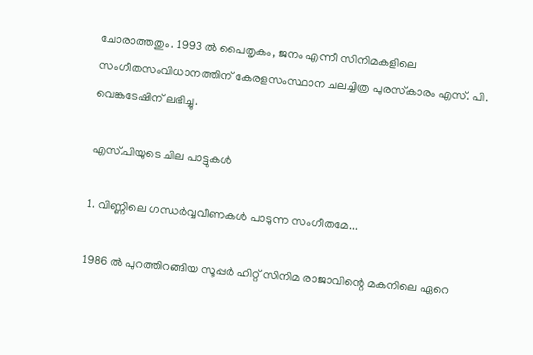ചോരാത്തതും. 1993 ൽ പൈതൃകം, ജനം എന്നീ സിനിമകളിലെ സംഗീതസംവിധാനത്തിന് കേരളസംസ്ഥാന ചലച്ചിത്ര പുരസ്‌കാരം എസ്. പി. വെങ്കടേഷിന് ലഭിച്ചു.

എസ്.പിയുടെ ചില പാട്ടുകൾ

1. വിണ്ണിലെ ഗന്ധർവ്വവീണകൾ പാടുന്ന സംഗീതമേ...

1986 ൽ പുറത്തിറങ്ങിയ സൂപ്പർ ഹിറ്റ് സിനിമ രാജാവിന്റെ മകനിലെ ഏറെ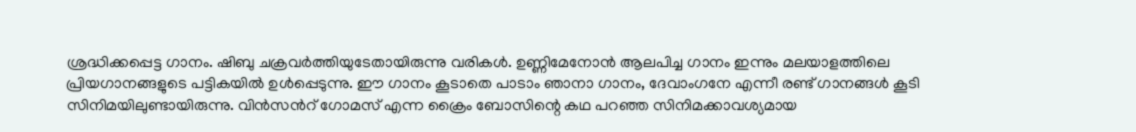ശ്രദ്ധിക്കപ്പെട്ട ഗാനം. ഷിബു ചക്രവർത്തിയുടേതായിരുന്നു വരികൾ. ഉണ്ണിമേനോൻ ആലപിച്ച ഗാനം ഇന്നും മലയാളത്തിലെ പ്രിയഗാനങ്ങളുടെ പട്ടികയിൽ ഉൾപ്പെടുന്നു. ഈ ഗാനം കൂടാതെ പാടാം ഞാനാ ഗാനം, ദേവാംഗനേ എന്നീ രണ്ട് ഗാനങ്ങൾ കൂടി സിനിമയിലുണ്ടായിരുന്നു. വിൻസൻറ് ഗോമസ് എന്ന ക്രൈം ബോസിന്റെ കഥ പറഞ്ഞ സിനിമക്കാവശ്യമായ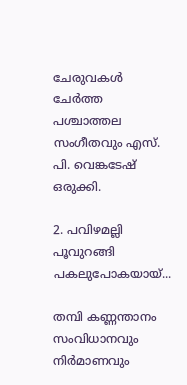ചേരുവകൾ ചേർത്ത പശ്ചാത്തല സംഗീതവും എസ്. പി. വെങ്കടേഷ് ഒരുക്കി.

2. പവിഴമല്ലി പൂവുറങ്ങി പകലുപോകയായ്...

തമ്പി കണ്ണന്താനം സംവിധാനവും നിർമാണവും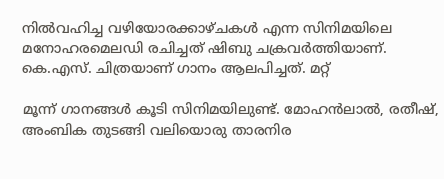നിൽവഹിച്ച വഴിയോരക്കാഴ്ചകൾ എന്ന സിനിമയിലെ മനോഹരമെലഡി രചിച്ചത് ഷിബു ചക്രവർത്തിയാണ്. കെ.എസ്. ചിത്രയാണ് ഗാനം ആലപിച്ചത്. മറ്റ്

മൂന്ന് ഗാനങ്ങൾ കൂടി സിനിമയിലുണ്ട്. മോഹൻലാൽ, രതീഷ്, അംബിക തുടങ്ങി വലിയൊരു താരനിര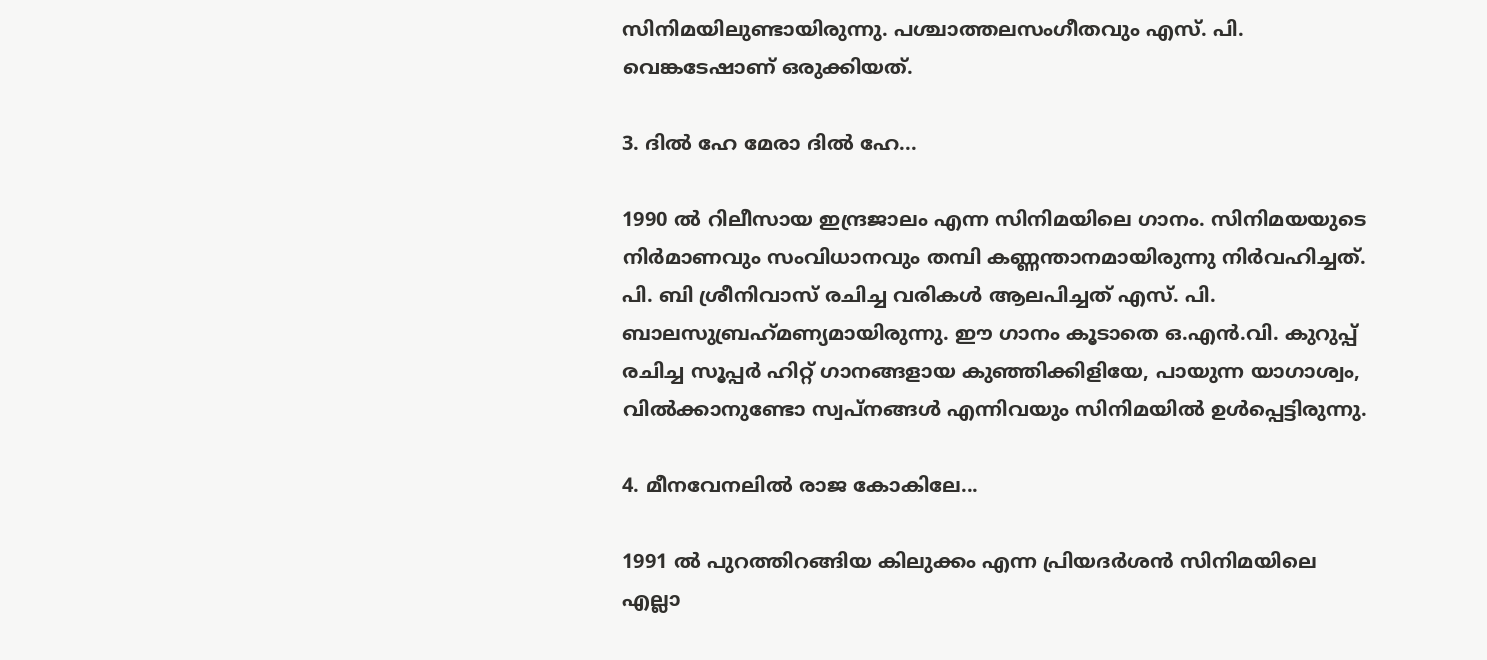സിനിമയിലുണ്ടായിരുന്നു. പശ്ചാത്തലസംഗീതവും എസ്. പി. വെങ്കടേഷാണ് ഒരുക്കിയത്.

3. ദിൽ ഹേ മേരാ ദിൽ ഹേ...

1990 ൽ റിലീസായ ഇന്ദ്രജാലം എന്ന സിനിമയിലെ ഗാനം. സിനിമയയുടെ നിർമാണവും സംവിധാനവും തമ്പി കണ്ണന്താനമായിരുന്നു നിർവഹിച്ചത്. പി. ബി ശ്രീനിവാസ് രചിച്ച വരികൾ ആലപിച്ചത് എസ്. പി. ബാലസുബ്രഹ്‌മണ്യമായിരുന്നു. ഈ ഗാനം കൂടാതെ ഒ.എൻ.വി. കുറുപ്പ് രചിച്ച സൂപ്പർ ഹിറ്റ് ഗാനങ്ങളായ കുഞ്ഞിക്കിളിയേ, പായുന്ന യാഗാശ്വം, വിൽക്കാനുണ്ടോ സ്വപ്‌നങ്ങൾ എന്നിവയും സിനിമയിൽ ഉൾപ്പെട്ടിരുന്നു.

4. മീനവേനലിൽ രാജ കോകിലേ...

1991 ൽ പുറത്തിറങ്ങിയ കിലുക്കം എന്ന പ്രിയദർശൻ സിനിമയിലെ എല്ലാ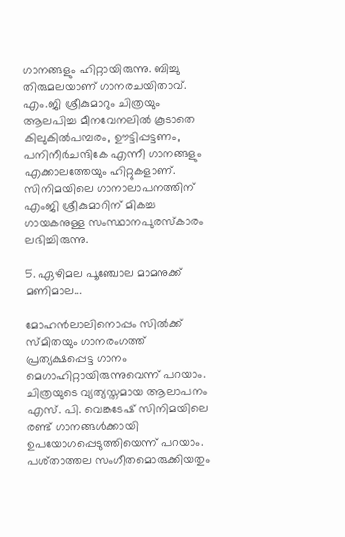ഗാനങ്ങളും ഹിറ്റായിരുന്നു. ബിച്ചു തിരുമലയാണ് ഗാനരചയിതാവ്. എം.ജി ശ്രീകുമാറും ചിത്രയും ആലപിച്ച മീനവേനലിൽ കൂടാതെ കിലുകിൽപമ്പരം, ഊട്ടിപ്പട്ടണം, പനിനീർചന്ദികേ എന്നീ ഗാനങ്ങളും എക്കാലത്തേയും ഹിറ്റുകളാണ്. സിനിമയിലെ ഗാനാലാപനത്തിന് എംജി ശ്രീകുമാറിന് മികച്ച ഗായകനുള്ള സംസ്ഥാനപുരസ്‌കാരം ലഭിച്ചിരുന്നു.

5. ഏഴിമല പൂഞ്ചോല മാമനുക്ക് മണിമാല...

മോഹൻലാലിനൊപ്പം സിൽക്ക് സ്മിതയും ഗാനരംഗത്ത് പ്രത്യക്ഷപ്പെട്ട ഗാനം മെഗാഹിറ്റായിരുന്നുവെന്ന് പറയാം. ചിത്രയുടെ വ്യത്യസ്തമായ ആലാപനം എസ്. പി. വെങ്കടേഷ് സിനിമയിലെ രണ്ട് ഗാനങ്ങൾക്കായി ഉപയോഗപ്പെടുത്തിയെന്ന് പറയാം. പശ്താത്തല സംഗീതമൊരുക്കിയതും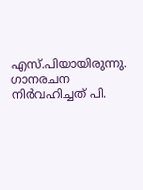എസ്.പിയായിരുന്നു. ഗാനരചന നിർവഹിച്ചത് പി.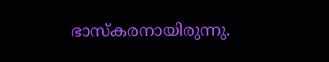ഭാസ്‌കരനായിരുന്നു.